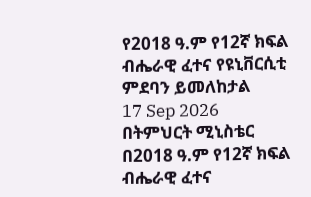የ2018 ዓ.ም የ12ኛ ክፍል ብሔራዊ ፈተና የዩኒቨርሲቲ ምደባን ይመለከታል
17 Sep 2026
በትምህርት ሚኒስቴር በ2018 ዓ.ም የ12ኛ ክፍል ብሔራዊ ፈተና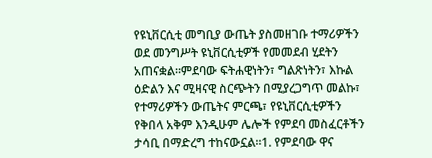የዩኒቨርሲቲ መግቢያ ውጤት ያስመዘገቡ ተማሪዎችን ወደ መንግሥት ዩኒቨርሲቲዎች የመመደብ ሂደትን አጠናቋል።ምደባው ፍትሐዊነትን፣ ግልጽነትን፣ እኩል ዕድልን እና ሚዛናዊ ስርጭትን በሚያረጋግጥ መልኩ፣ የተማሪዎችን ውጤትና ምርጫ፣ የዩኒቨርሲቲዎችን የቅበላ አቅም እንዲሁም ሌሎች የምደባ መስፈርቶችን ታሳቢ በማድረግ ተከናውኗል።1. የምደባው ዋና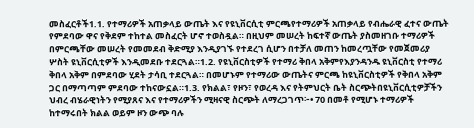መስፈርቶች1.1. የተማሪዎች አጠቃላይ ውጤት እና የዩኒቨርሲቲ ምርጫየተማሪዎች አጠቃላይ የብሔራዊ ፈተና ውጤት የምደባው ዋና የቅደም ተከተል መስፈርት ሆኖ ተወስዷል። በዚህም መሠረት ከፍተኛ ውጤት ያስመዘገቡ ተማሪዎች በምርጫቸው መሠረት የመመደብ ቅድሚያ እንዲያገኙ የተደረገ ሲሆን በተቻለ መጠን ከመረጧቸው የመጀመሪያ ሦስት ዩኒቨርሲቲዎች እንዲመደቡ ተደርጓል።1.2. የዩኒቨርስቲዎች የተማሪ ቅበላ አቅምየእያንዳንዱ ዩኒቨርስቲ የተማሪ ቅበላ አቅም በምደባው ሂደት ታሳቢ ተደርጓል። በመሆኑም የተማሪው ውጤትና ምርጫ ከዩኒቨርስቲዎች የቅበላ አቅም ጋር በማጣጣም ምደባው ተከናውኗል።1.3. የክልል፣ የዞን፣ የወረዳ እና የትምህርት ቤት ስርጭትበዩኒቨርሲቲዎቻችን ህብረ ብሄራዊነትን የሚያጸና እና የተማሪዎችን ሚዛናዊ ስርጭት ለማረጋገጥ፦• 70 በመቶ የሚሆኑ ተማሪዎች ከተማሩበት ክልል ወይም ዞን ውጭ ባሉ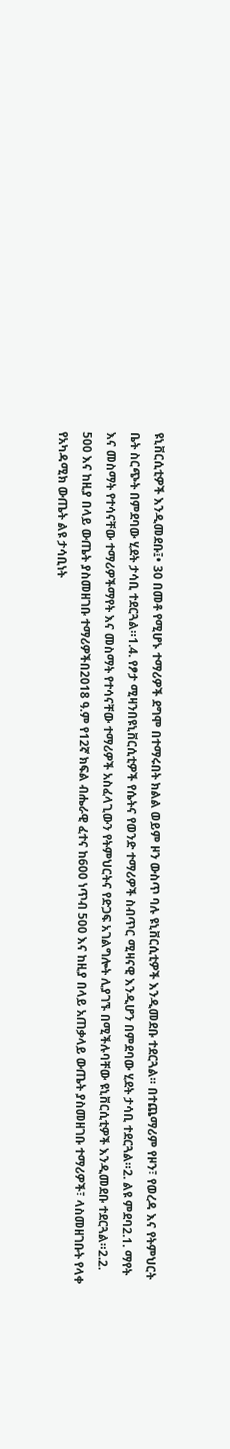ዩኒቨርሲቲዎች እንዲመደቡ፤• 30 በመቶ የሚሆኑ ተማሪዎች ደግሞ በተማሩበት ክልል ወይም ዞን ውስጥ ባሉ ዩኒቨርሲቲዎች እንዲመደቡ ተደርጓል። በተጨማሪም የዞን፣ የወረዳ እና የትምህርት ቤት ስርጭት በምደባው ሂደት ታሳቢ ተደርጓል።1.4. የፆታ ሚዛንበዩኒቨርሲቲዎች የሴትና የወንድ ተማሪዎች ስብጥር ሚዛናዊ እንዲሆን በምደባው ሂደት ታሳቢ ተደርጓል።2. ልዩ ምደባ2.1. ማየት እና መስማት የተሳናቸው ተማሪዎችማየት እና መስማት የተሳናቸው ተማሪዎች አስፈላጊውን የትምህርትና የድጋፍ አገልግሎት ሊያገኙ በሚችሉባቸው ዩኒቨርሲቲዎች እንዲመደቡ ተደርጓል።2.2. 500 እና ከዚያ በላይ ውጤት ያስመዘገቡ ተማሪዎችበ2018 ዓ.ም የ12ኛ ክፍል ብሔራዊ ፈተና ከ600 ነጥብ 500 እና ከዚያ በላይ አጠቃላይ ውጤት ያስመዘገቡ ተማሪዎች፣ ላስመዘገቡት የላቀ የአካዳሚክ ውጤት ልዩ ታሳቢነት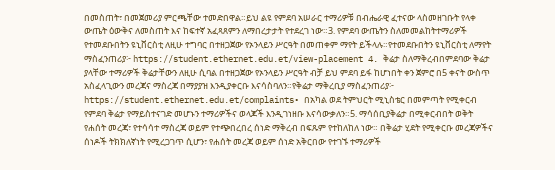በመስጠት፣ በመጀመሪያ ምርጫቸው ተመድበዋል።ይህ ልዩ የምደባ አሠራር ተማሪዎቹ በብሔራዊ ፈተናው ላስመዘገቡት የላቀ ውጤት ዕውቅና ለመስጠት እና ከፍተኛ አፈጻጸምን ለማበረታታት የተደረገ ነው።3. የምደባ ውጤትን ስለመመልከትተማሪዎች የተመደቡበትን ዩኒቨርስቲ ለዚሁ ተግባር በተዘጋጀው የኦንላይን ሥርዓት በመጠቀም ማየት ይችላሉ።የተመደቡበትን ዩኒቨርስቲ ለማየት ማስፈንጠሪያ፦ https://student.ethernet.edu.et/view-placement 4. ቅሬታ ስለማቅረብበምደባው ቅሬታ ያላቸው ተማሪዎች ቅሬታቸውን ለዚሁ ሲባል በተዘጋጀው የኦንላይን ሥርዓት ብቻ ይህ ምደባ ይፋ ከሆነበት ቀን ጀምሮ በ5 ቀናት ውስጥ አስፈላጊውን መረጃና ማስረጃ በማያያዝ እንዲያቀርቡ እናሳስባለን።የቅሬታ ማቅረቢያ ማስፈንጠሪያ፦ https://student.ethernet.edu.et/complaints• በአካል ወደ ትምህርት ሚኒስቴር በመምጣት የሚቀርብ የምደባ ቅሬታ የማይስተናገድ መሆኑን ተማሪዎችና ወላጆች እንዲገነዘቡ እናሳውቃለን።5. ማሳሰቢያቅሬታ በሚቀርብበት ወቅት የሐሰት መረጃ፣ የተሳሳተ ማስረጃ ወይም የተጭበረበረ ሰነድ ማቅረብ በፍጹም የተከለከለ ነው። በቅሬታ ሂደት የሚቀርቡ መረጃዎችና ሰነዶች ትክክለኛነት የሚረጋገጥ ሲሆን፣ የሐሰት መረጃ ወይም ሰነድ አቅርበው የተገኙ ተማሪዎች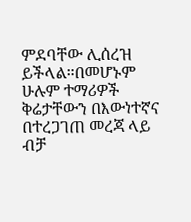ምደባቸው ሊሰረዝ ይችላል።በመሆኑም ሁሉም ተማሪዎች ቅሬታቸውን በእውነተኛና በተረጋገጠ መረጃ ላይ ብቻ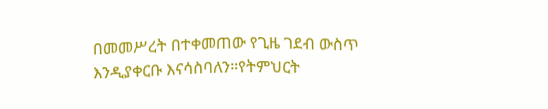በመመሥረት በተቀመጠው የጊዜ ገደብ ውስጥ እንዲያቀርቡ እናሳስባለን።የትምህርት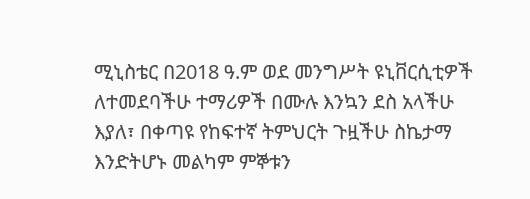ሚኒስቴር በ2018 ዓ.ም ወደ መንግሥት ዩኒቨርሲቲዎች ለተመደባችሁ ተማሪዎች በሙሉ እንኳን ደስ አላችሁ እያለ፣ በቀጣዩ የከፍተኛ ትምህርት ጉዟችሁ ስኬታማ እንድትሆኑ መልካም ምኞቱን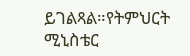ይገልጻል።የትምህርት ሚኒስቴር